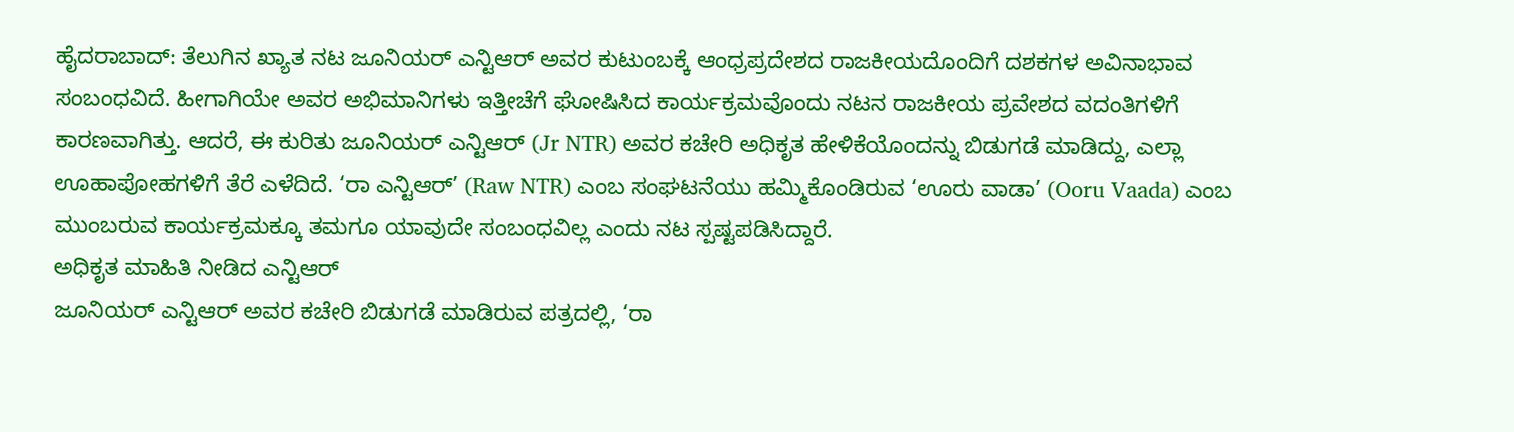ಹೈದರಾಬಾದ್: ತೆಲುಗಿನ ಖ್ಯಾತ ನಟ ಜೂನಿಯರ್ ಎನ್ಟಿಆರ್ ಅವರ ಕುಟುಂಬಕ್ಕೆ ಆಂಧ್ರಪ್ರದೇಶದ ರಾಜಕೀಯದೊಂದಿಗೆ ದಶಕಗಳ ಅವಿನಾಭಾವ ಸಂಬಂಧವಿದೆ. ಹೀಗಾಗಿಯೇ ಅವರ ಅಭಿಮಾನಿಗಳು ಇತ್ತೀಚೆಗೆ ಘೋಷಿಸಿದ ಕಾರ್ಯಕ್ರಮವೊಂದು ನಟನ ರಾಜಕೀಯ ಪ್ರವೇಶದ ವದಂತಿಗಳಿಗೆ ಕಾರಣವಾಗಿತ್ತು. ಆದರೆ, ಈ ಕುರಿತು ಜೂನಿಯರ್ ಎನ್ಟಿಆರ್ (Jr NTR) ಅವರ ಕಚೇರಿ ಅಧಿಕೃತ ಹೇಳಿಕೆಯೊಂದನ್ನು ಬಿಡುಗಡೆ ಮಾಡಿದ್ದು, ಎಲ್ಲಾ ಊಹಾಪೋಹಗಳಿಗೆ ತೆರೆ ಎಳೆದಿದೆ. ‘ರಾ ಎನ್ಟಿಆರ್’ (Raw NTR) ಎಂಬ ಸಂಘಟನೆಯು ಹಮ್ಮಿಕೊಂಡಿರುವ ‘ಊರು ವಾಡಾ’ (Ooru Vaada) ಎಂಬ ಮುಂಬರುವ ಕಾರ್ಯಕ್ರಮಕ್ಕೂ ತಮಗೂ ಯಾವುದೇ ಸಂಬಂಧವಿಲ್ಲ ಎಂದು ನಟ ಸ್ಪಷ್ಟಪಡಿಸಿದ್ದಾರೆ.
ಅಧಿಕೃತ ಮಾಹಿತಿ ನೀಡಿದ ಎನ್ಟಿಆರ್
ಜೂನಿಯರ್ ಎನ್ಟಿಆರ್ ಅವರ ಕಚೇರಿ ಬಿಡುಗಡೆ ಮಾಡಿರುವ ಪತ್ರದಲ್ಲಿ, ‘ರಾ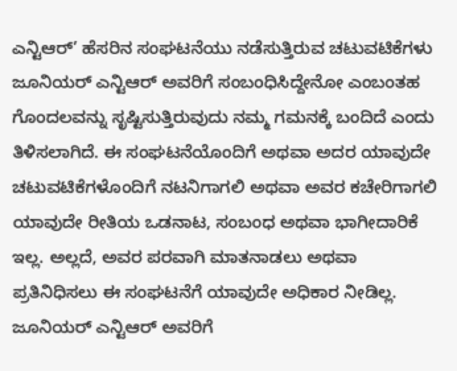ಎನ್ಟಿಆರ್’ ಹೆಸರಿನ ಸಂಘಟನೆಯು ನಡೆಸುತ್ತಿರುವ ಚಟುವಟಿಕೆಗಳು ಜೂನಿಯರ್ ಎನ್ಟಿಆರ್ ಅವರಿಗೆ ಸಂಬಂಧಿಸಿದ್ದೇನೋ ಎಂಬಂತಹ ಗೊಂದಲವನ್ನು ಸೃಷ್ಟಿಸುತ್ತಿರುವುದು ನಮ್ಮ ಗಮನಕ್ಕೆ ಬಂದಿದೆ ಎಂದು ತಿಳಿಸಲಾಗಿದೆ. ಈ ಸಂಘಟನೆಯೊಂದಿಗೆ ಅಥವಾ ಅದರ ಯಾವುದೇ ಚಟುವಟಿಕೆಗಳೊಂದಿಗೆ ನಟನಿಗಾಗಲಿ ಅಥವಾ ಅವರ ಕಚೇರಿಗಾಗಲಿ ಯಾವುದೇ ರೀತಿಯ ಒಡನಾಟ, ಸಂಬಂಧ ಅಥವಾ ಭಾಗೀದಾರಿಕೆ ಇಲ್ಲ. ಅಲ್ಲದೆ, ಅವರ ಪರವಾಗಿ ಮಾತನಾಡಲು ಅಥವಾ ಪ್ರತಿನಿಧಿಸಲು ಈ ಸಂಘಟನೆಗೆ ಯಾವುದೇ ಅಧಿಕಾರ ನೀಡಿಲ್ಲ. ಜೂನಿಯರ್ ಎನ್ಟಿಆರ್ ಅವರಿಗೆ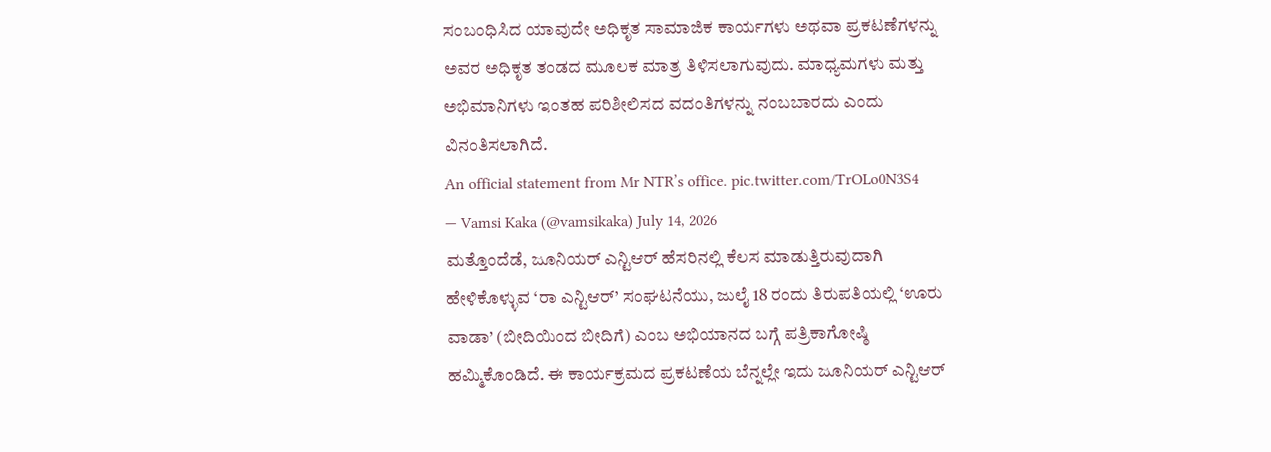ಸಂಬಂಧಿಸಿದ ಯಾವುದೇ ಅಧಿಕೃತ ಸಾಮಾಜಿಕ ಕಾರ್ಯಗಳು ಅಥವಾ ಪ್ರಕಟಣೆಗಳನ್ನು ಅವರ ಅಧಿಕೃತ ತಂಡದ ಮೂಲಕ ಮಾತ್ರ ತಿಳಿಸಲಾಗುವುದು. ಮಾಧ್ಯಮಗಳು ಮತ್ತು ಅಭಿಮಾನಿಗಳು ಇಂತಹ ಪರಿಶೀಲಿಸದ ವದಂತಿಗಳನ್ನು ನಂಬಬಾರದು ಎಂದು ವಿನಂತಿಸಲಾಗಿದೆ.
An official statement from Mr NTR’s office. pic.twitter.com/TrOLo0N3S4
— Vamsi Kaka (@vamsikaka) July 14, 2026
ಮತ್ತೊಂದೆಡೆ, ಜೂನಿಯರ್ ಎನ್ಟಿಆರ್ ಹೆಸರಿನಲ್ಲಿ ಕೆಲಸ ಮಾಡುತ್ತಿರುವುದಾಗಿ ಹೇಳಿಕೊಳ್ಳುವ ‘ರಾ ಎನ್ಟಿಆರ್’ ಸಂಘಟನೆಯು, ಜುಲೈ 18 ರಂದು ತಿರುಪತಿಯಲ್ಲಿ ‘ಊರು ವಾಡಾ’ (ಬೀದಿಯಿಂದ ಬೀದಿಗೆ) ಎಂಬ ಅಭಿಯಾನದ ಬಗ್ಗೆ ಪತ್ರಿಕಾಗೋಷ್ಠಿ ಹಮ್ಮಿಕೊಂಡಿದೆ. ಈ ಕಾರ್ಯಕ್ರಮದ ಪ್ರಕಟಣೆಯ ಬೆನ್ನಲ್ಲೇ ಇದು ಜೂನಿಯರ್ ಎನ್ಟಿಆರ್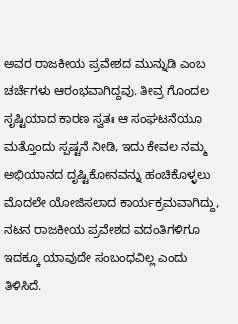ಅವರ ರಾಜಕೀಯ ಪ್ರವೇಶದ ಮುನ್ನುಡಿ ಎಂಬ ಚರ್ಚೆಗಳು ಆರಂಭವಾಗಿದ್ದವು. ತೀವ್ರ ಗೊಂದಲ ಸೃಷ್ಟಿಯಾದ ಕಾರಣ ಸ್ವತಃ ಆ ಸಂಘಟನೆಯೂ ಮತ್ತೊಂದು ಸ್ಪಷ್ಟನೆ ನೀಡಿ, ಇದು ಕೇವಲ ನಮ್ಮ ಅಭಿಯಾನದ ದೃಷ್ಟಿಕೋನವನ್ನು ಹಂಚಿಕೊಳ್ಳಲು ಮೊದಲೇ ಯೋಜಿಸಲಾದ ಕಾರ್ಯಕ್ರಮವಾಗಿದ್ದು, ನಟನ ರಾಜಕೀಯ ಪ್ರವೇಶದ ವದಂತಿಗಳಿಗೂ ಇದಕ್ಕೂ ಯಾವುದೇ ಸಂಬಂಧವಿಲ್ಲ ಎಂದು ತಿಳಿಸಿದೆ.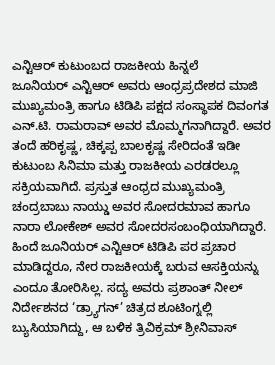ಎನ್ಟಿಆರ್ ಕುಟುಂಬದ ರಾಜಕೀಯ ಹಿನ್ನಲೆ
ಜೂನಿಯರ್ ಎನ್ಟಿಆರ್ ಅವರು ಆಂಧ್ರಪ್ರದೇಶದ ಮಾಜಿ ಮುಖ್ಯಮಂತ್ರಿ ಹಾಗೂ ಟಿಡಿಪಿ ಪಕ್ಷದ ಸಂಸ್ಥಾಪಕ ದಿವಂಗತ ಎನ್.ಟಿ. ರಾಮರಾವ್ ಅವರ ಮೊಮ್ಮಗನಾಗಿದ್ದಾರೆ. ಅವರ ತಂದೆ ಹರಿಕೃಷ್ಣ, ಚಿಕ್ಕಪ್ಪ ಬಾಲಕೃಷ್ಣ ಸೇರಿದಂತೆ ಇಡೀ ಕುಟುಂಬ ಸಿನಿಮಾ ಮತ್ತು ರಾಜಕೀಯ ಎರಡರಲ್ಲೂ ಸಕ್ರಿಯವಾಗಿದೆ. ಪ್ರಸ್ತುತ ಆಂಧ್ರದ ಮುಖ್ಯಮಂತ್ರಿ ಚಂದ್ರಬಾಬು ನಾಯ್ಡು ಅವರ ಸೋದರಮಾವ ಹಾಗೂ ನಾರಾ ಲೋಕೇಶ್ ಅವರ ಸೋದರಸಂಬಂಧಿಯಾಗಿದ್ದಾರೆ. ಹಿಂದೆ ಜೂನಿಯರ್ ಎನ್ಟಿಆರ್ ಟಿಡಿಪಿ ಪರ ಪ್ರಚಾರ ಮಾಡಿದ್ದರೂ, ನೇರ ರಾಜಕೀಯಕ್ಕೆ ಬರುವ ಆಸಕ್ತಿಯನ್ನು ಎಂದೂ ತೋರಿಸಿಲ್ಲ. ಸದ್ಯ ಅವರು ಪ್ರಶಾಂತ್ ನೀಲ್ ನಿರ್ದೇಶನದ ‘ಡ್ರ್ಯಾಗನ್’ ಚಿತ್ರದ ಶೂಟಿಂಗ್ನಲ್ಲಿ ಬ್ಯುಸಿಯಾಗಿದ್ದು, ಆ ಬಳಿಕ ತ್ರಿವಿಕ್ರಮ್ ಶ್ರೀನಿವಾಸ್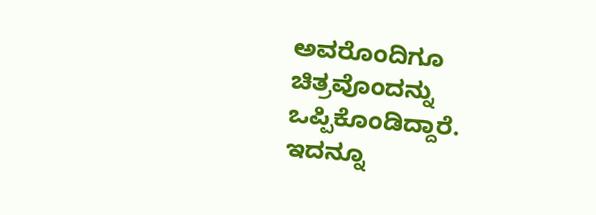ಅವರೊಂದಿಗೂ ಚಿತ್ರವೊಂದನ್ನು ಒಪ್ಪಿಕೊಂಡಿದ್ದಾರೆ.
ಇದನ್ನೂ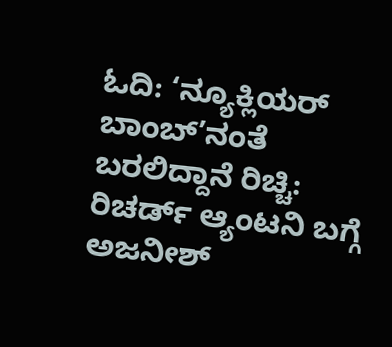ಓದಿ: ‘ನ್ಯೂಕ್ಲಿಯರ್ ಬಾಂಬ್’ನಂತೆ ಬರಲಿದ್ದಾನೆ ರಿಚ್ಚಿ: ರಿಚರ್ಡ್ ಆ್ಯಂಟನಿ ಬಗ್ಗೆ ಅಜನೀಶ್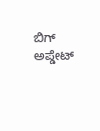ಬಿಗ್ ಅಪ್ಡೇಟ್